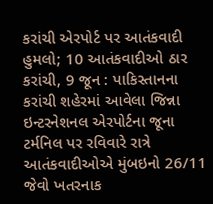કરાંચી એરપોર્ટ પર આતંકવાદી હુમલો; 10 આતંકવાદીઓ ઠાર
કરાંચી, 9 જૂન : પાકિસ્તાનના કરાંચી શહેરમાં આવેલા જિન્ના ઇન્ટરનેશનલ એરપોર્ટના જૂના ટર્મનિલ પર રવિવારે રાત્રે આતંકવાદીઓએ મુંબઇનો 26/11 જેવો ખતરનાક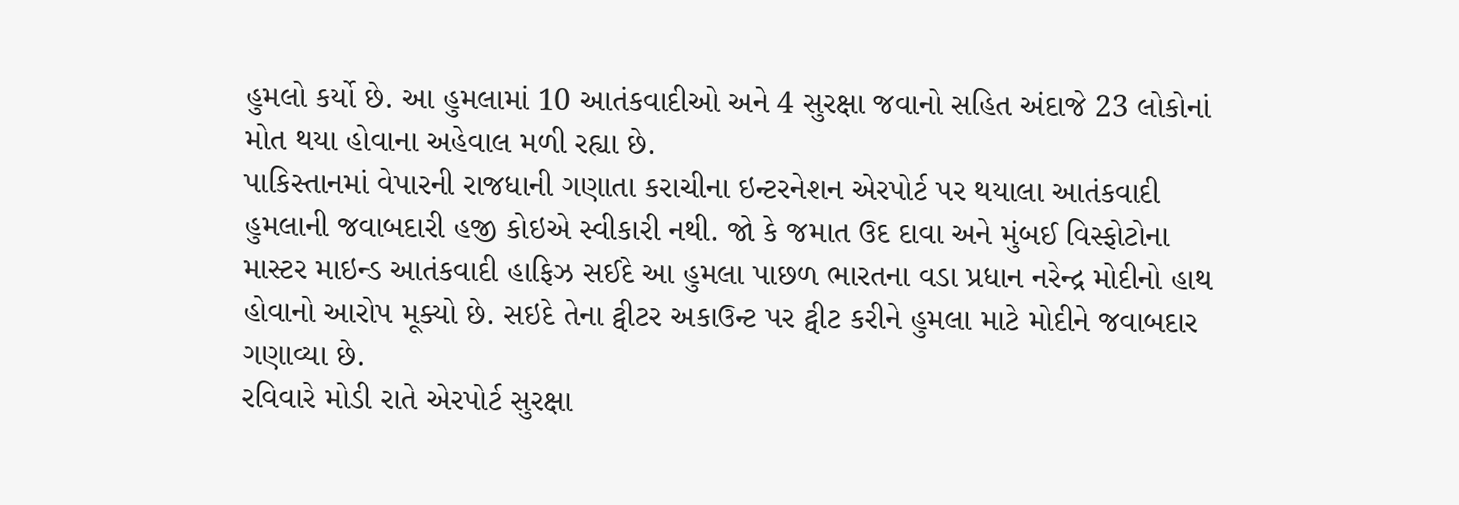હુમલો કર્યો છે. આ હુમલામાં 10 આતંકવાદીઓ અને 4 સુરક્ષા જવાનો સહિત અંદાજે 23 લોકોનાં મોત થયા હોવાના અહેવાલ મળી રહ્યા છે.
પાકિસ્તાનમાં વેપારની રાજધાની ગણાતા કરાચીના ઇન્ટરનેશન એરપોર્ટ પર થયાલા આતંકવાદી હુમલાની જવાબદારી હજી કોઇએ સ્વીકારી નથી. જો કે જમાત ઉદ દાવા અને મુંબઈ વિસ્ફોટોના માસ્ટર માઇન્ડ આતંકવાદી હાફિઝ સઈદે આ હુમલા પાછળ ભારતના વડા પ્રધાન નરેન્દ્ર મોદીનો હાથ હોવાનો આરોપ મૂક્યો છે. સઇદે તેના ટ્વીટર અકાઉન્ટ પર ટ્વીટ કરીને હુમલા માટે મોદીને જવાબદાર ગણાવ્યા છે.
રવિવારે મોડી રાતે એરપોર્ટ સુરક્ષા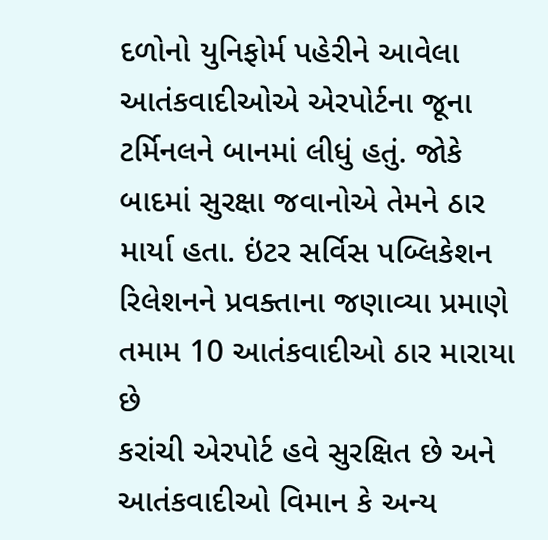દળોનો યુનિફોર્મ પહેરીને આવેલા આતંકવાદીઓએ એરપોર્ટના જૂના ટર્મિનલને બાનમાં લીધું હતું. જોકે બાદમાં સુરક્ષા જવાનોએ તેમને ઠાર માર્યા હતા. ઇંટર સર્વિસ પબ્લિકેશન રિલેશનને પ્રવક્તાના જણાવ્યા પ્રમાણે તમામ 10 આતંકવાદીઓ ઠાર મારાયા છે
કરાંચી એરપોર્ટ હવે સુરક્ષિત છે અને આતંકવાદીઓ વિમાન કે અન્ય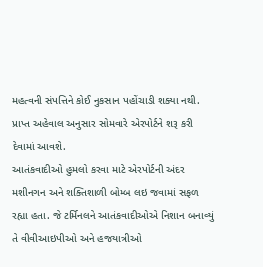મહત્વની સંપત્તિને કોઈ નુકસાન પહોંચાડી શક્યા નથી. પ્રાપ્ત અહેવાલ અનુસાર સોમવારે એરપોર્ટને શરૂ કરી દેવામાં આવશે.
આતંકવાદીઓ હુમલો કરવા માટે એરપોર્ટની અંદર મશીનગન અને શક્તિશાળી બોમ્બ લઇ જવામાં સફળ રહ્યા હતા. જે ટર્મિનલને આતંકવાદીઓએ નિશાન બનાવ્યું તે વીવીઆઇપીઓ અને હજયાત્રીઓ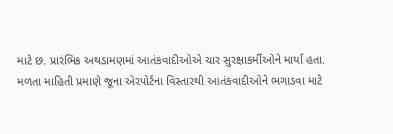માટે છ. પ્રારંભિક અથડામણમાં આતંકવાદીઓએ ચાર સુરક્ષાકર્મીઓને માર્યા હતા.
મળતા માહિતી પ્રમાણે જૂના એરપોર્ટના વિસ્તારથી આતંકવાદીઓને ભગાડવા માટે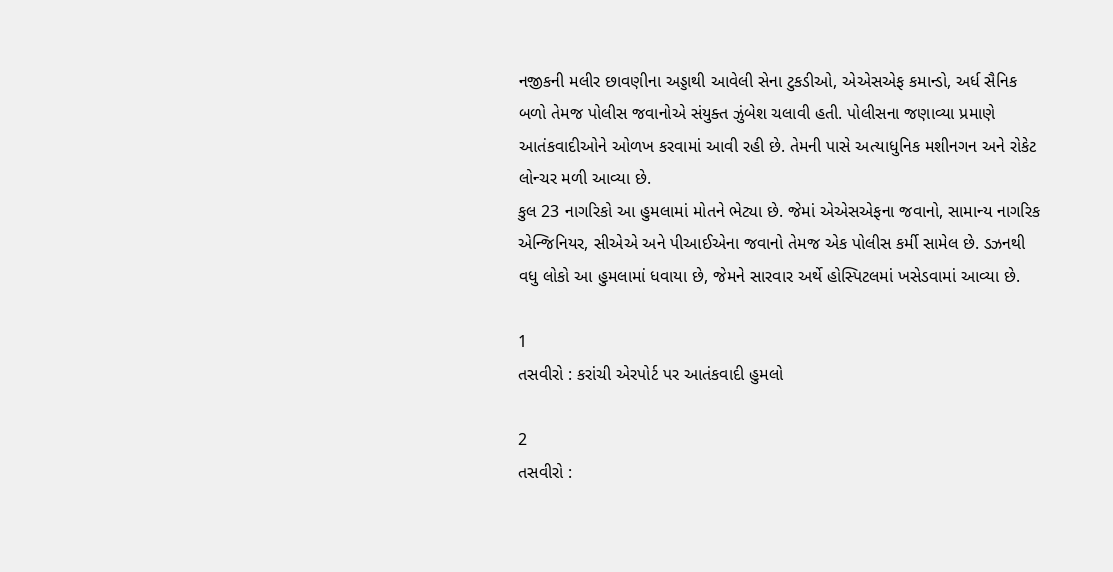નજીકની મલીર છાવણીના અડ્ડાથી આવેલી સેના ટુકડીઓ, એએસએફ કમાન્ડો, અર્ધ સૈનિક બળો તેમજ પોલીસ જવાનોએ સંયુક્ત ઝુંબેશ ચલાવી હતી. પોલીસના જણાવ્યા પ્રમાણે આતંકવાદીઓને ઓળખ કરવામાં આવી રહી છે. તેમની પાસે અત્યાધુનિક મશીનગન અને રોકેટ લોન્ચર મળી આવ્યા છે.
કુલ 23 નાગરિકો આ હુમલામાં મોતને ભેટ્યા છે. જેમાં એએસએફના જવાનો, સામાન્ય નાગરિક એન્જિનિયર, સીએએ અને પીઆઈએના જવાનો તેમજ એક પોલીસ કર્મી સામેલ છે. ડઝનથી વધુ લોકો આ હુમલામાં ધવાયા છે, જેમને સારવાર અર્થે હોસ્પિટલમાં ખસેડવામાં આવ્યા છે.

1
તસવીરો : કરાંચી એરપોર્ટ પર આતંકવાદી હુમલો

2
તસવીરો :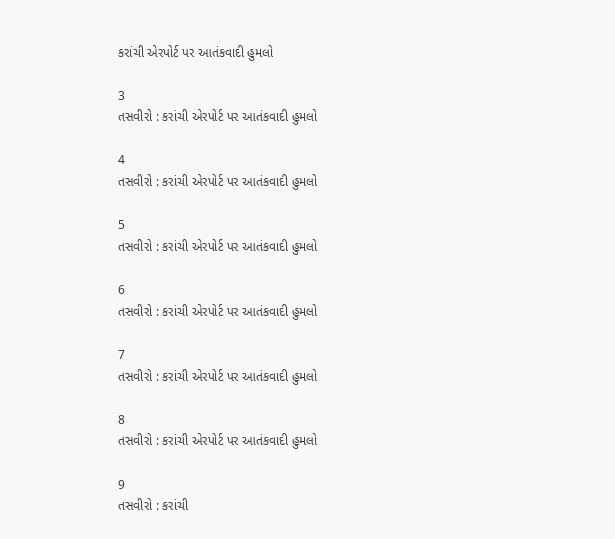કરાંચી એરપોર્ટ પર આતંકવાદી હુમલો

3
તસવીરો : કરાંચી એરપોર્ટ પર આતંકવાદી હુમલો

4
તસવીરો : કરાંચી એરપોર્ટ પર આતંકવાદી હુમલો

5
તસવીરો : કરાંચી એરપોર્ટ પર આતંકવાદી હુમલો

6
તસવીરો : કરાંચી એરપોર્ટ પર આતંકવાદી હુમલો

7
તસવીરો : કરાંચી એરપોર્ટ પર આતંકવાદી હુમલો

8
તસવીરો : કરાંચી એરપોર્ટ પર આતંકવાદી હુમલો

9
તસવીરો : કરાંચી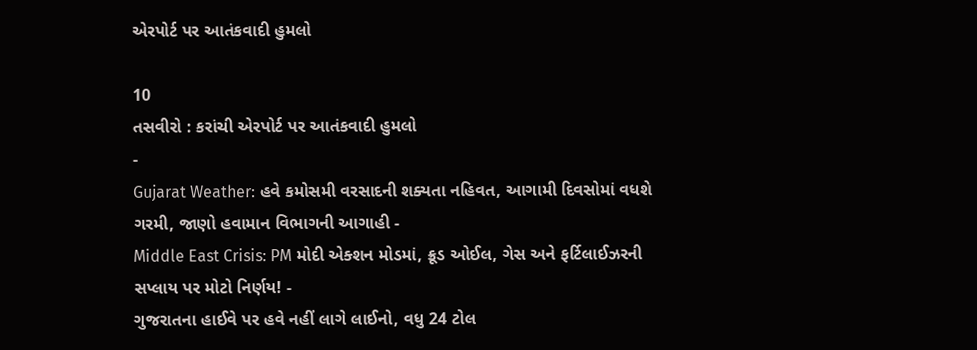એરપોર્ટ પર આતંકવાદી હુમલો

10
તસવીરો : કરાંચી એરપોર્ટ પર આતંકવાદી હુમલો
-
Gujarat Weather: હવે કમોસમી વરસાદની શક્યતા નહિવત, આગામી દિવસોમાં વધશે ગરમી, જાણો હવામાન વિભાગની આગાહી -
Middle East Crisis: PM મોદી એક્શન મોડમાં, ક્રૂડ ઓઈલ, ગેસ અને ફર્ટિલાઈઝરની સપ્લાય પર મોટો નિર્ણય! -
ગુજરાતના હાઈવે પર હવે નહીં લાગે લાઈનો, વધુ 24 ટોલ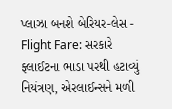પ્લાઝા બનશે બેરિયર-લેસ -
Flight Fare: સરકારે ફ્લાઈટના ભાડા પરથી હટાવ્યું નિયંત્રણ, એરલાઈન્સને મળી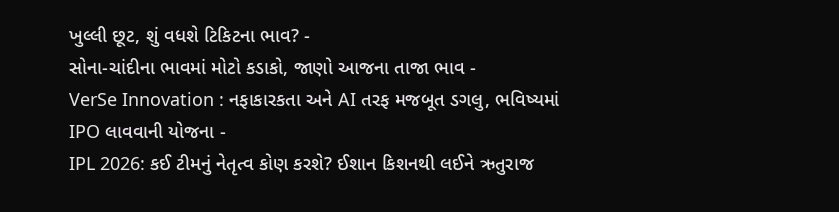ખુલ્લી છૂટ, શું વધશે ટિકિટના ભાવ? -
સોના-ચાંદીના ભાવમાં મોટો કડાકો, જાણો આજના તાજા ભાવ -
VerSe Innovation : નફાકારકતા અને AI તરફ મજબૂત ડગલુ, ભવિષ્યમાં IPO લાવવાની યોજના -
IPL 2026: કઈ ટીમનું નેતૃત્વ કોણ કરશે? ઈશાન કિશનથી લઈને ઋતુરાજ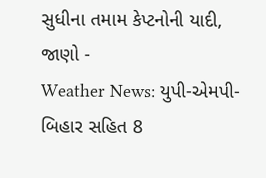સુધીના તમામ કેપ્ટનોની યાદી, જાણો -
Weather News: યુપી-એમપી-બિહાર સહિત 8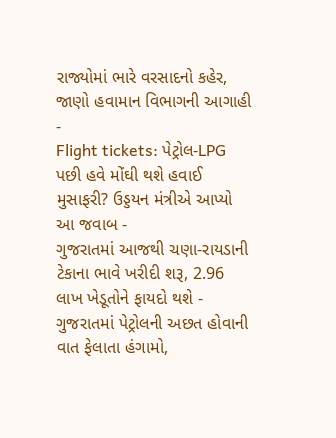રાજ્યોમાં ભારે વરસાદનો કહેર, જાણો હવામાન વિભાગની આગાહી -
Flight tickets: પેટ્રોલ-LPG પછી હવે મોંઘી થશે હવાઈ મુસાફરી? ઉડ્ડયન મંત્રીએ આપ્યો આ જવાબ -
ગુજરાતમાં આજથી ચણા-રાયડાની ટેકાના ભાવે ખરીદી શરૂ, 2.96 લાખ ખેડૂતોને ફાયદો થશે -
ગુજરાતમાં પેટ્રોલની અછત હોવાની વાત ફેલાતા હંગામો,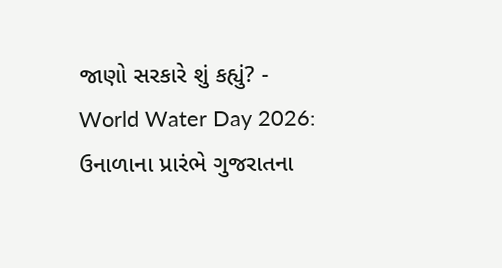જાણો સરકારે શું કહ્યું? -
World Water Day 2026: ઉનાળાના પ્રારંભે ગુજરાતના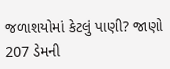જળાશયોમાં કેટલું પાણી? જાણો 207 ડેમની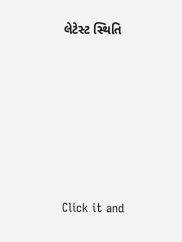લેટેસ્ટ સ્થિતિ








Click it and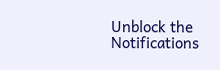Unblock the Notifications